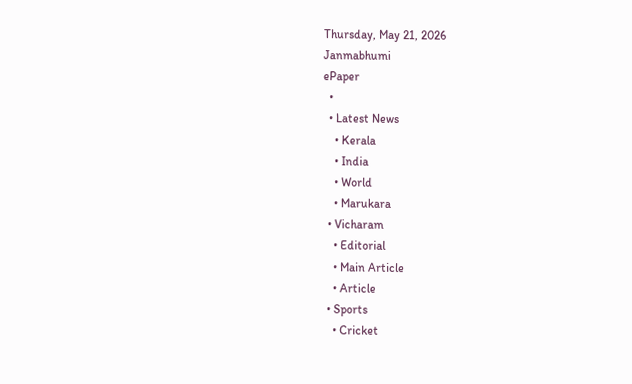Thursday, May 21, 2026
Janmabhumi
ePaper
  •
  • Latest News
    • Kerala
    • India
    • World
    • Marukara
  • Vicharam
    • Editorial
    • Main Article
    • Article
  • Sports
    • Cricket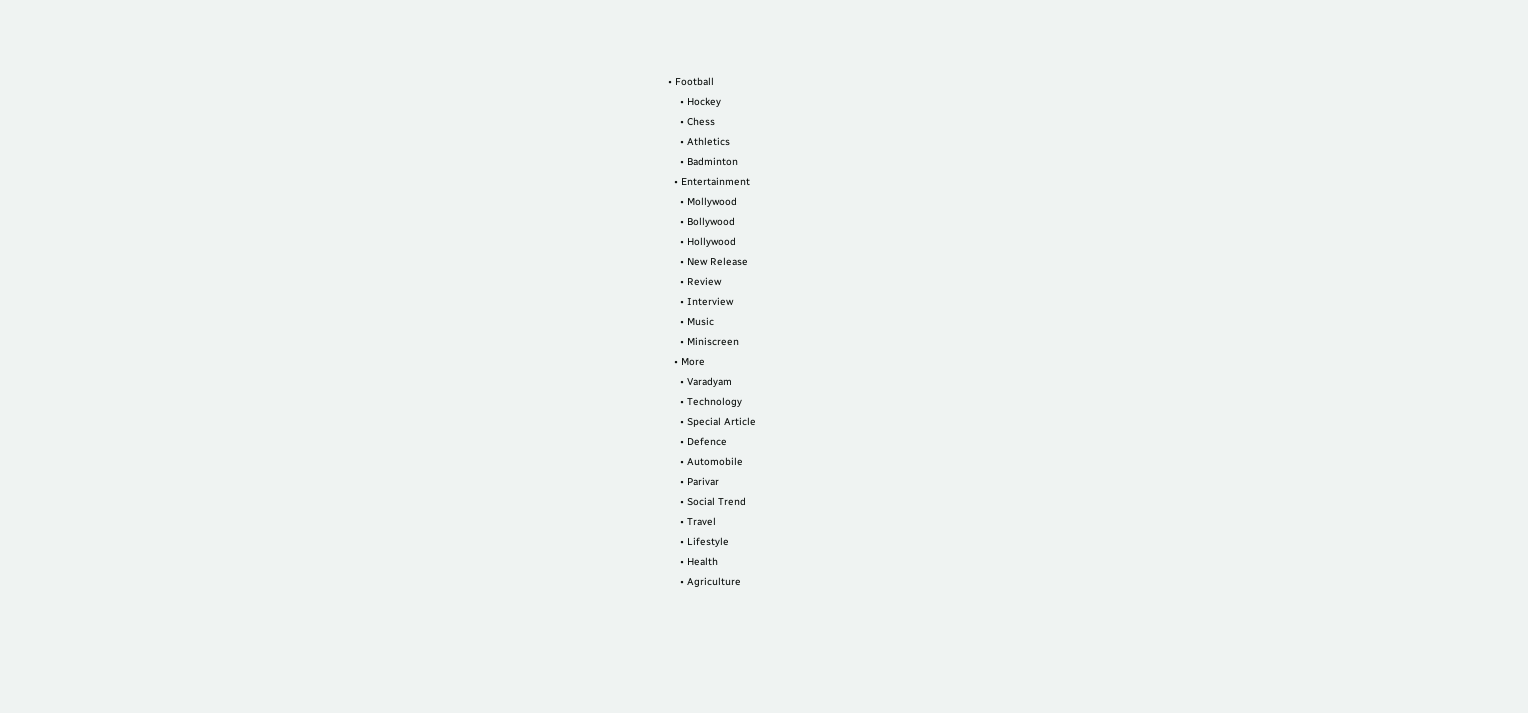• Football
    • Hockey
    • Chess
    • Athletics
    • Badminton
  • Entertainment
    • Mollywood
    • Bollywood
    • Hollywood
    • New Release
    • Review
    • Interview
    • Music
    • Miniscreen
  • More
    • Varadyam
    • Technology
    • Special Article
    • Defence
    • Automobile
    • Parivar
    • Social Trend
    • Travel
    • Lifestyle
    • Health
    • Agriculture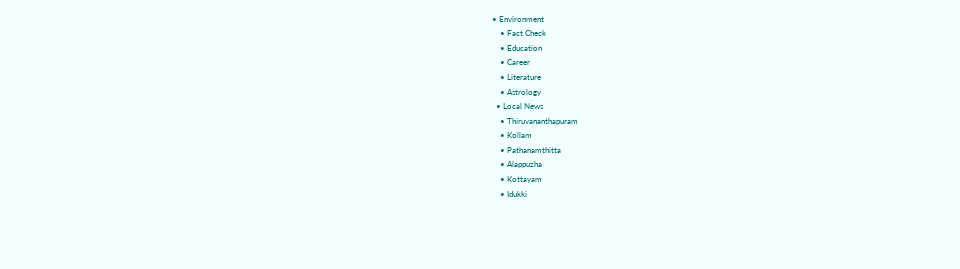• Environment
    • Fact Check
    • Education
    • Career
    • Literature
    • Astrology
  • Local News
    • Thiruvananthapuram
    • Kollam
    • Pathanamthitta
    • Alappuzha
    • Kottayam
    • Idukki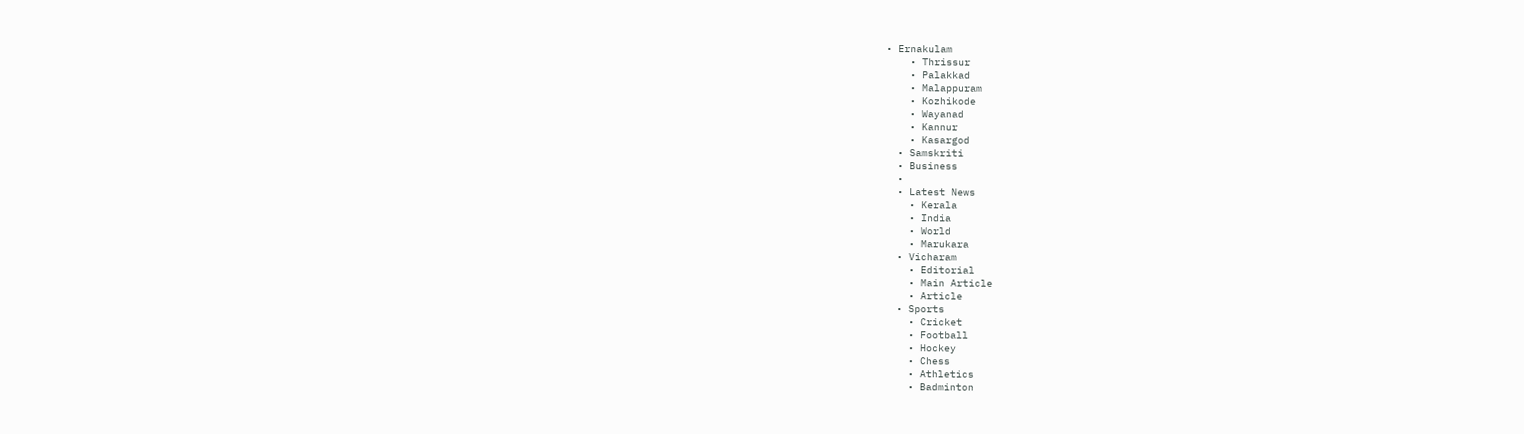• Ernakulam
    • Thrissur
    • Palakkad
    • Malappuram
    • Kozhikode
    • Wayanad
    • Kannur
    • Kasargod
  • Samskriti
  • Business
  •
  • Latest News
    • Kerala
    • India
    • World
    • Marukara
  • Vicharam
    • Editorial
    • Main Article
    • Article
  • Sports
    • Cricket
    • Football
    • Hockey
    • Chess
    • Athletics
    • Badminton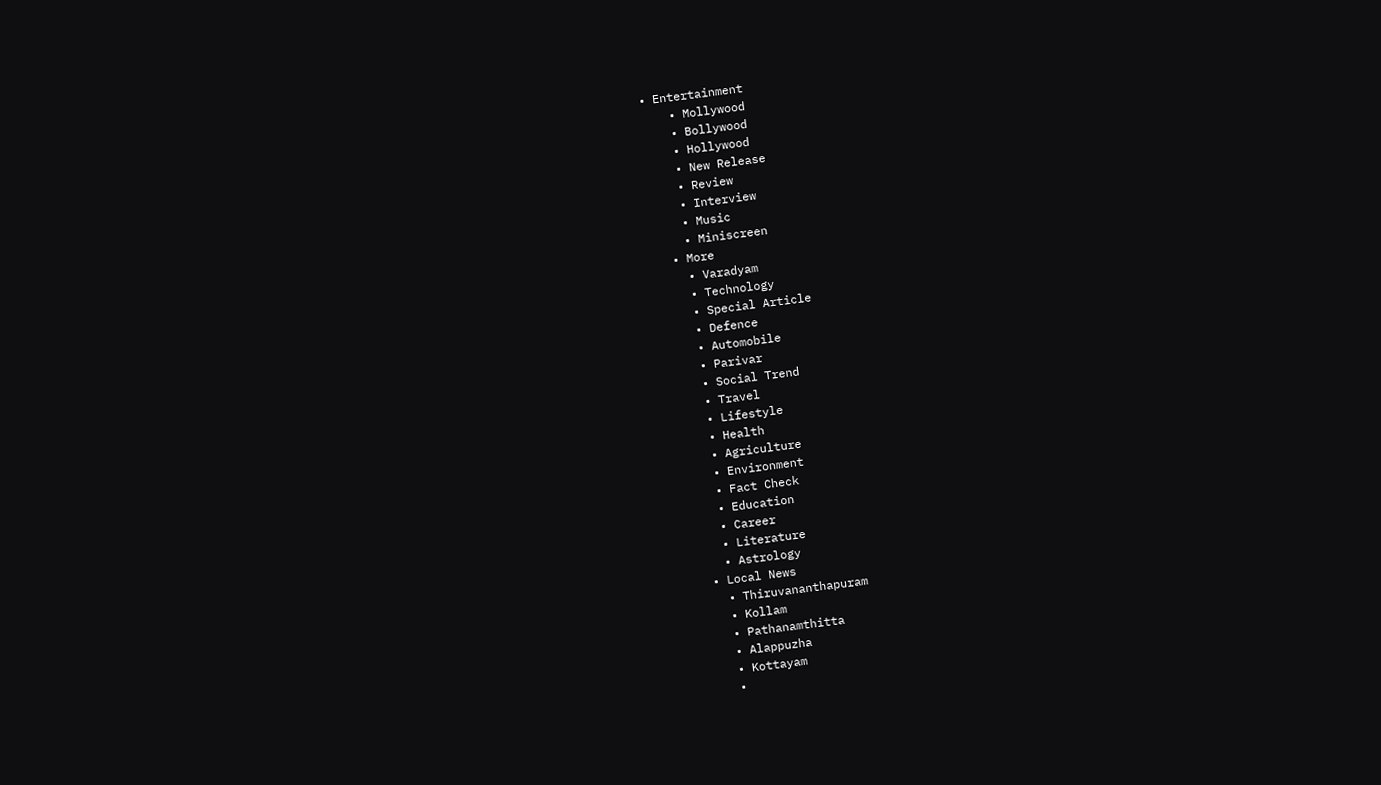• Entertainment
    • Mollywood
    • Bollywood
    • Hollywood
    • New Release
    • Review
    • Interview
    • Music
    • Miniscreen
  • More
    • Varadyam
    • Technology
    • Special Article
    • Defence
    • Automobile
    • Parivar
    • Social Trend
    • Travel
    • Lifestyle
    • Health
    • Agriculture
    • Environment
    • Fact Check
    • Education
    • Career
    • Literature
    • Astrology
  • Local News
    • Thiruvananthapuram
    • Kollam
    • Pathanamthitta
    • Alappuzha
    • Kottayam
    •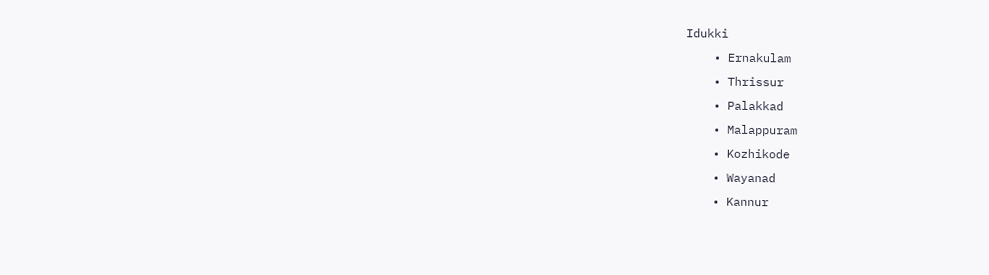Idukki
    • Ernakulam
    • Thrissur
    • Palakkad
    • Malappuram
    • Kozhikode
    • Wayanad
    • Kannur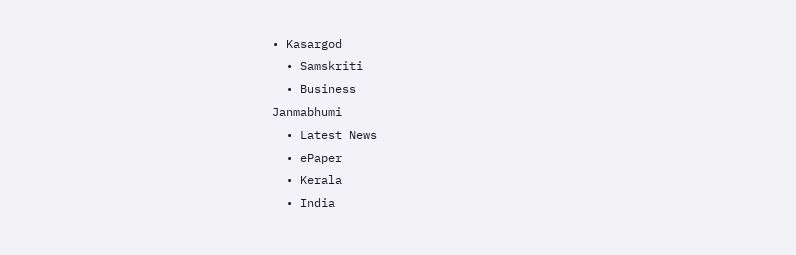• Kasargod
  • Samskriti
  • Business
Janmabhumi
  • Latest News
  • ePaper
  • Kerala
  • India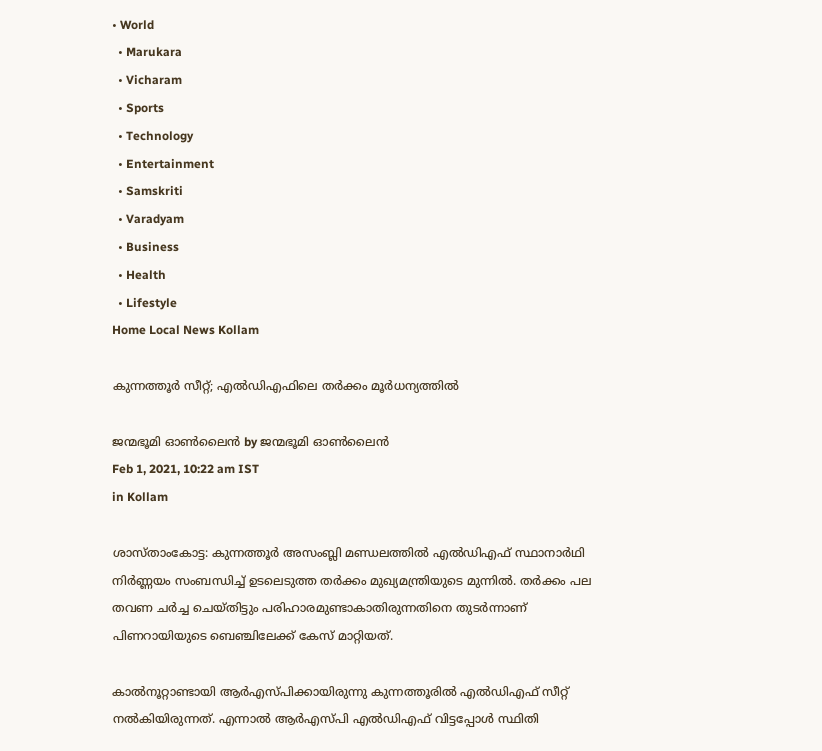• World
  • Marukara
  • Vicharam
  • Sports
  • Technology
  • Entertainment
  • Samskriti
  • Varadyam
  • Business
  • Health
  • Lifestyle
Home Local News Kollam

കുന്നത്തൂര്‍ സീറ്റ്; എല്‍ഡിഎഫിലെ തര്‍ക്കം മൂര്‍ധന്യത്തില്‍

ജന്മഭൂമി ഓണ്‍ലൈന്‍ by ജന്മഭൂമി ഓണ്‍ലൈന്‍
Feb 1, 2021, 10:22 am IST
in Kollam

ശാസ്താംകോട്ട: കുന്നത്തൂര്‍ അസംബ്ലി മണ്ഡലത്തില്‍ എല്‍ഡിഎഫ് സ്ഥാനാര്‍ഥി നിര്‍ണ്ണയം സംബന്ധിച്ച് ഉടലെടുത്ത തര്‍ക്കം മുഖ്യമന്ത്രിയുടെ മുന്നില്‍. തര്‍ക്കം പല തവണ ചര്‍ച്ച ചെയ്തിട്ടും പരിഹാരമുണ്ടാകാതിരുന്നതിനെ തുടര്‍ന്നാണ് പിണറായിയുടെ ബെഞ്ചിലേക്ക് കേസ് മാറ്റിയത്.

കാല്‍നൂറ്റാണ്ടായി ആര്‍എസ്പിക്കായിരുന്നു കുന്നത്തൂരില്‍ എല്‍ഡിഎഫ് സീറ്റ് നല്‍കിയിരുന്നത്. എന്നാല്‍ ആര്‍എസ്പി എല്‍ഡിഎഫ് വിട്ടപ്പോള്‍ സ്ഥിതി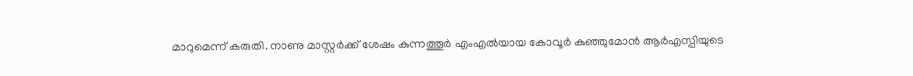മാറുമെന്ന് കരുതി. നാണു മാസ്റ്റര്‍ക്ക് ശേഷം കുന്നത്തൂര്‍ എംഎല്‍യായ കോവൂര്‍ കുഞ്ഞുമോന്‍ ആര്‍എസ്പിയുടെ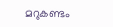മറുകണ്ടം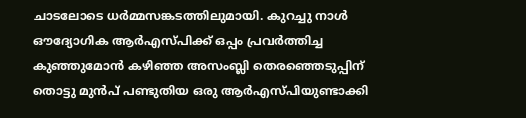ചാടലോടെ ധര്‍മ്മസങ്കടത്തിലുമായി. കുറച്ചു നാള്‍ ഔദ്യോഗിക ആര്‍എസ്പിക്ക് ഒപ്പം പ്രവര്‍ത്തിച്ച കുഞ്ഞുമോന്‍ കഴിഞ്ഞ അസംബ്ലി തെരഞ്ഞെടുപ്പിന് തൊട്ടു മുന്‍പ് പണ്ടുതിയ ഒരു ആര്‍എസ്പിയുണ്ടാക്കി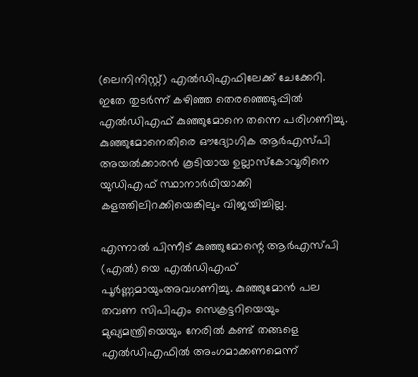(ലെനിനിസ്റ്റ്) എല്‍ഡിഎഫിലേക്ക് ചേക്കേറി. ഇതേ തുടര്‍ന്ന് കഴിഞ്ഞ തെരഞ്ഞെടുപ്പില്‍ എല്‍ഡിഎഫ് കുഞ്ഞുമോനെ തന്നെ പരിഗണിച്ചു. കുഞ്ഞുമോനെതിരെ ഔദ്യോഗിക ആര്‍എസ്പി അയല്‍ക്കാരന്‍ കൂടിയായ ഉല്ലാസ്‌കോവൂരിനെ യുഡിഎഫ് സ്ഥാനാര്‍ഥിയാക്കി കളത്തിലിറക്കിയെങ്കിലും വിജയിച്ചില്ല.

എന്നാല്‍ പിന്നീട് കുഞ്ഞുമോന്റെ ആര്‍എസ്പി (എല്‍) യെ എല്‍ഡിഎഫ് പൂര്‍ണ്ണമായുംഅവഗണിച്ചു. കുഞ്ഞുമോന്‍ പല തവണ സിപിഎം സെക്രട്ടറിയെയും മുഖ്യമന്ത്രിയെയും നേരില്‍ കണ്ട് തങ്ങളെ എല്‍ഡിഎഫില്‍ അംഗമാക്കണമെന്ന്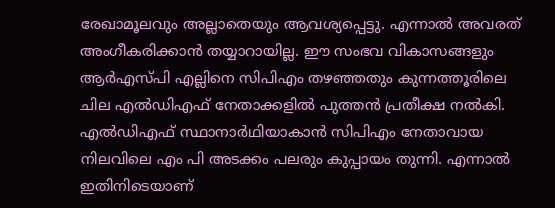രേഖാമൂലവും അല്ലാതെയും ആവശ്യപ്പെട്ടു. എന്നാല്‍ അവരത് അംഗീകരിക്കാന്‍ തയ്യാറായില്ല. ഈ സംഭവ വികാസങ്ങളും ആര്‍എസ്പി എല്ലിനെ സിപിഎം തഴഞ്ഞതും കുന്നത്തൂരിലെ  ചില എല്‍ഡിഎഫ് നേതാക്കളില്‍ പുത്തന്‍ പ്രതീക്ഷ നല്‍കി. എല്‍ഡിഎഫ് സ്ഥാനാര്‍ഥിയാകാന്‍ സിപിഎം നേതാവായ നിലവിലെ എം പി അടക്കം പലരും കുപ്പായം തുന്നി. എന്നാല്‍ ഇതിനിടെയാണ്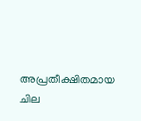അപ്രതീക്ഷിതമായ ചില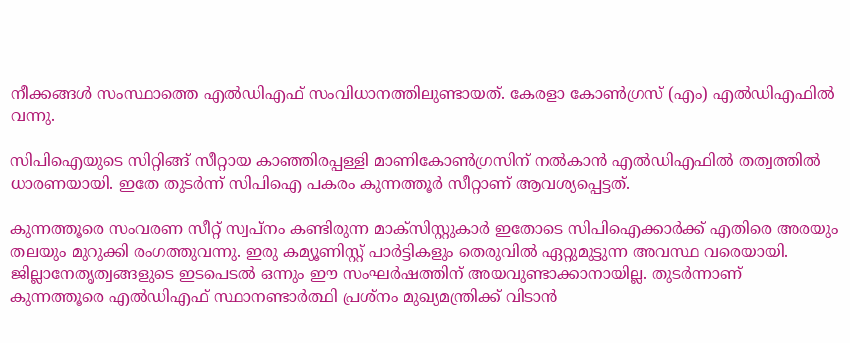നീക്കങ്ങള്‍ സംസ്ഥാത്തെ എല്‍ഡിഎഫ് സംവിധാനത്തിലുണ്ടായത്. കേരളാ കോണ്‍ഗ്രസ് (എം) എല്‍ഡിഎഫില്‍ വന്നു.

സിപിഐയുടെ സിറ്റിങ്ങ് സീറ്റായ കാഞ്ഞിരപ്പള്ളി മാണികോണ്‍ഗ്രസിന് നല്‍കാന്‍ എല്‍ഡിഎഫില്‍ തത്വത്തില്‍ ധാരണയായി. ഇതേ തുടര്‍ന്ന് സിപിഐ പകരം കുന്നത്തൂര്‍ സീറ്റാണ് ആവശ്യപ്പെട്ടത്.

കുന്നത്തൂരെ സംവരണ സീറ്റ് സ്വപ്‌നം കണ്ടിരുന്ന മാക്‌സിസ്റ്റുകാര്‍ ഇതോടെ സിപിഐക്കാര്‍ക്ക് എതിരെ അരയും തലയും മുറുക്കി രംഗത്തുവന്നു. ഇരു കമ്യൂണിസ്റ്റ് പാര്‍ട്ടികളും തെരുവില്‍ ഏറ്റുമുട്ടുന്ന അവസ്ഥ വരെയായി. ജില്ലാനേതൃത്വങ്ങളുടെ ഇടപെടല്‍ ഒന്നും ഈ സംഘര്‍ഷത്തിന് അയവുണ്ടാക്കാനായില്ല. തുടര്‍ന്നാണ് കുന്നത്തൂരെ എല്‍ഡിഎഫ് സ്ഥാനണ്ടാര്‍ത്ഥി പ്രശ്‌നം മുഖ്യമന്ത്രിക്ക് വിടാന്‍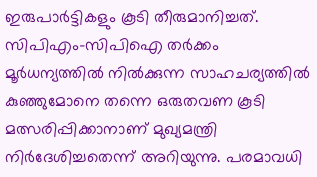ഇരുപാര്‍ട്ടികളും കൂടി തീരുമാനിച്ചത്. സിപിഎം-സിപിഐ തര്‍ക്കം മൂര്‍ധന്യത്തില്‍ നില്‍ക്കുന്ന സാഹചര്യത്തില്‍ കുഞ്ഞുമോനെ തന്നെ ഒരുതവണ കൂടി മത്സരിപ്പിക്കാനാണ് മുഖ്യമന്ത്രി നിര്‍ദേശിച്ചതെന്ന് അറിയുന്നു. പരമാവധി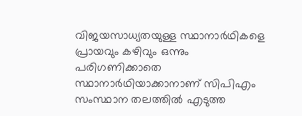വിജയസാധ്യതയുള്ള സ്ഥാനാര്‍ഥികളെ പ്രായവും കഴിവും ഒന്നും പരിഗണിക്കാതെ സ്ഥാനാര്‍ഥിയാക്കാനാണ് സിപിഎം സംസ്ഥാന തലത്തില്‍ എടുത്ത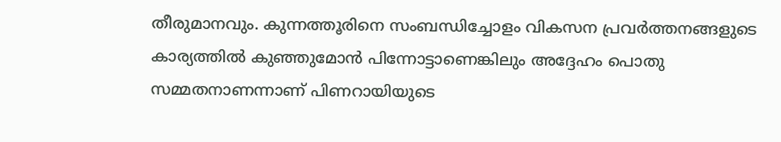തീരുമാനവും. കുന്നത്തൂരിനെ സംബന്ധിച്ചോളം വികസന പ്രവര്‍ത്തനങ്ങളുടെ കാര്യത്തില്‍ കുഞ്ഞുമോന്‍ പിന്നോട്ടാണെങ്കിലും അദ്ദേഹം പൊതു സമ്മതനാണന്നാണ് പിണറായിയുടെ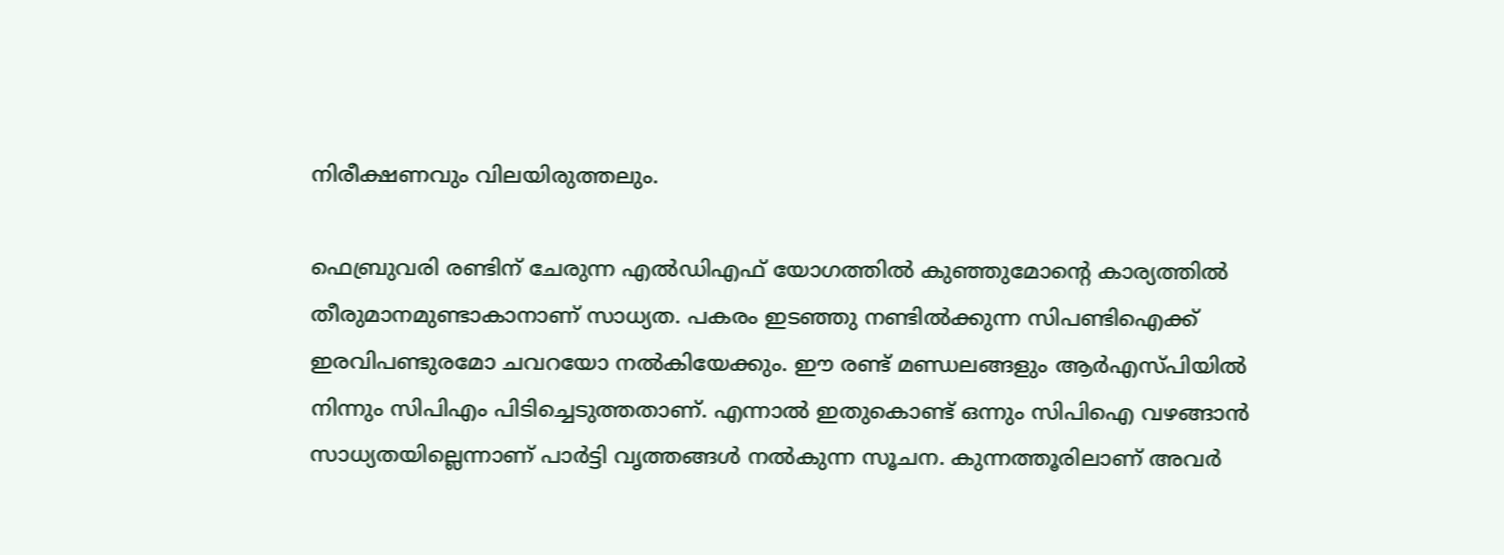നിരീക്ഷണവും വിലയിരുത്തലും.

ഫെബ്രുവരി രണ്ടിന് ചേരുന്ന എല്‍ഡിഎഫ് യോഗത്തില്‍ കുഞ്ഞുമോന്റെ കാര്യത്തില്‍ തീരുമാനമുണ്ടാകാനാണ് സാധ്യത. പകരം ഇടഞ്ഞു നണ്ടില്‍ക്കുന്ന സിപണ്ടിഐക്ക് ഇരവിപണ്ടുരമോ ചവറയോ നല്‍കിയേക്കും. ഈ രണ്ട് മണ്ഡലങ്ങളും ആര്‍എസ്പിയില്‍ നിന്നും സിപിഎം പിടിച്ചെടുത്തതാണ്. എന്നാല്‍ ഇതുകൊണ്ട് ഒന്നും സിപിഐ വഴങ്ങാന്‍ സാധ്യതയില്ലെന്നാണ് പാര്‍ട്ടി വൃത്തങ്ങള്‍ നല്‍കുന്ന സൂചന. കുന്നത്തൂരിലാണ് അവര്‍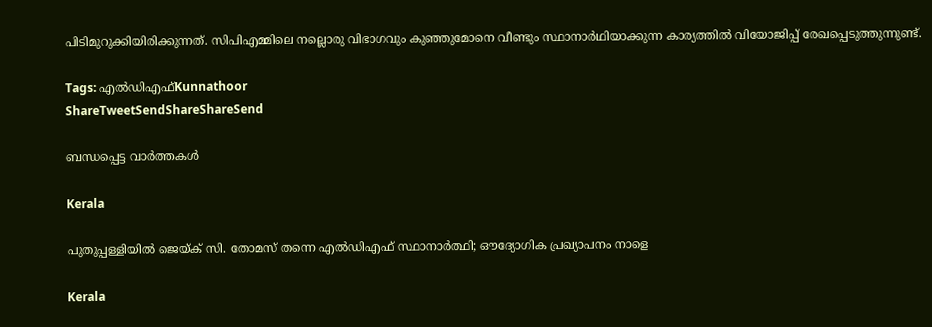പിടിമുറുക്കിയിരിക്കുന്നത്. സിപിഎമ്മിലെ നല്ലൊരു വിഭാഗവും കുഞ്ഞുമോനെ വീണ്ടും സ്ഥാനാര്‍ഥിയാക്കുന്ന കാര്യത്തില്‍ വിയോജിപ്പ് രേഖപ്പെടുത്തുന്നുണ്ട്.

Tags: എല്‍ഡിഎഫ്‌Kunnathoor
ShareTweetSendShareShareSend

ബന്ധപ്പെട്ട വാര്‍ത്തകള്‍

Kerala

പുതുപ്പള്ളിയില്‍ ജെയ്‌ക് സി. തോമസ് തന്നെ എല്‍ഡിഎഫ് സ്ഥാനാര്‍ത്ഥി; ഔദ്യോഗിക പ്രഖ്യാപനം നാളെ

Kerala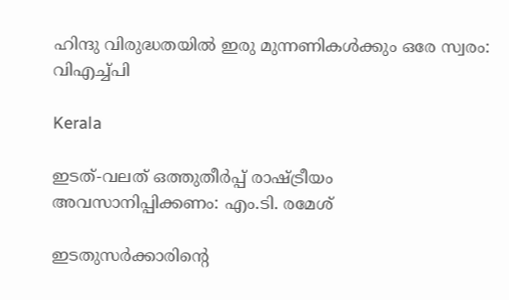ഹിന്ദു വിരുദ്ധതയില്‍ ഇരു മുന്നണികള്‍ക്കും ഒരേ സ്വരം: വിഎച്ച്പി

Kerala

ഇടത്-വലത് ഒത്തുതീര്‍പ്പ് രാഷ്‌ട്രീയം അവസാനിപ്പിക്കണം: എം.ടി. രമേശ്

ഇടതുസര്‍ക്കാരിന്റെ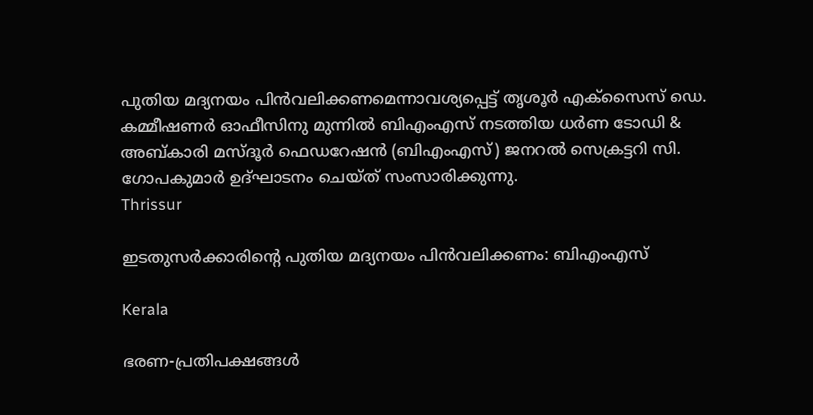പുതിയ മദ്യനയം പിന്‍വലിക്കണമെന്നാവശ്യപ്പെട്ട് തൃശൂര്‍ എക്സൈസ് ഡെ. കമ്മീഷണര്‍ ഓഫീസിനു മുന്നില്‍ ബിഎംഎസ് നടത്തിയ ധര്‍ണ ടോഡി & അബ്കാരി മസ്ദൂര്‍ ഫെഡറേഷന്‍ (ബിഎംഎസ്) ജനറല്‍ സെക്രട്ടറി സി. ഗോപകുമാര്‍ ഉദ്ഘാടനം ചെയ്ത് സംസാരിക്കുന്നു.
Thrissur

ഇടതുസർക്കാരിന്റെ പുതിയ മദ്യനയം പിന്‍വലിക്കണം: ബിഎംഎസ്

Kerala

ഭരണ-പ്രതിപക്ഷങ്ങൾ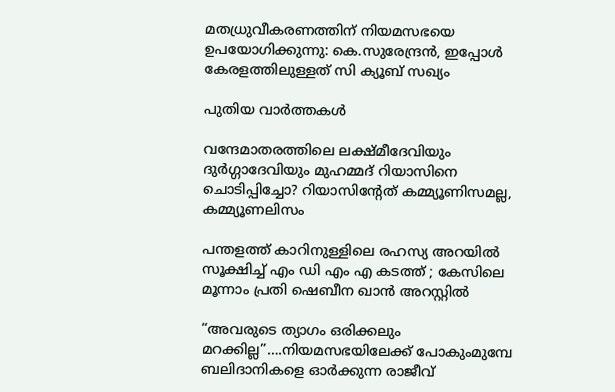മതധ്രുവീകരണത്തിന് നിയമസഭയെ ഉപയോഗിക്കുന്നു: കെ.സുരേന്ദ്രൻ, ഇപ്പോൾ കേരളത്തിലുള്ളത് സി ക്യൂബ് സഖ്യം

പുതിയ വാര്‍ത്തകള്‍

വന്ദേമാതരത്തിലെ ലക്ഷ്മീദേവിയും ദുര്‍ഗ്ഗാദേവിയും മുഹമ്മദ് റിയാസിനെ ചൊടിപ്പിച്ചോ? റിയാസിന്‍റേത് കമ്മ്യൂണിസമല്ല, കമ്മ്യൂണലിസം

പന്തളത്ത് കാറിനുള്ളിലെ രഹസ്യ അറയിൽ സൂക്ഷിച്ച് എം ഡി എം എ കടത്ത് ; കേസിലെ മൂന്നാം പ്രതി ഷെബീന ഖാൻ അറസ്റ്റിൽ

“അവരുടെ ത്യാഗം ഒരിക്കലും മറക്കില്ല”….നിയമസഭയിലേക്ക് പോകുംമുമ്പേ ബലിദാനികളെ ഓര്‍ക്കുന്ന രാജീവ്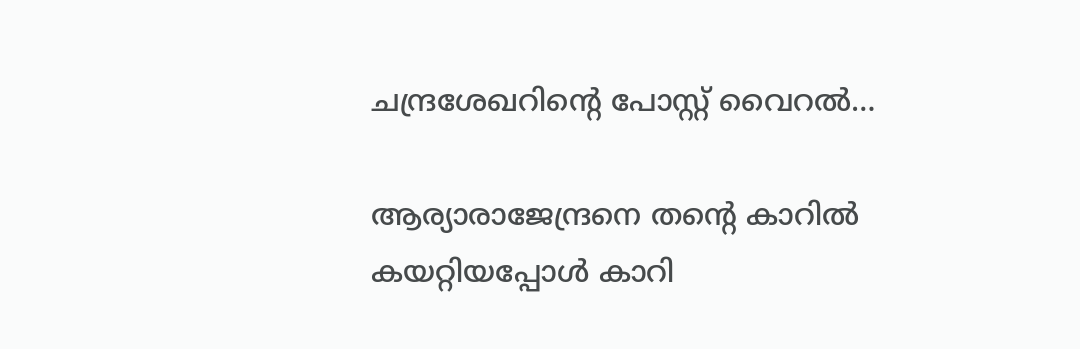ചന്ദ്രശേഖറിന്റെ പോസ്റ്റ് വൈറല്‍…

ആര്യാരാജേന്ദ്രനെ തന്റെ കാറില്‍ കയറ്റിയപ്പോള്‍ കാറി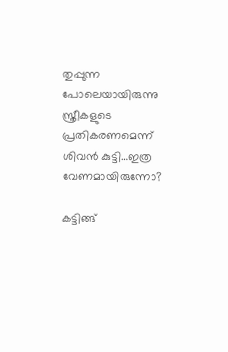തുപ്പുന്ന പോലെയായിരുന്നു സ്ത്രീകളുടെ പ്രതികരണമെന്ന് ശിവന്‍ കുട്ടി…ഇത്ര വേണമായിരുന്നോ?

കട്ടിങ്ങ്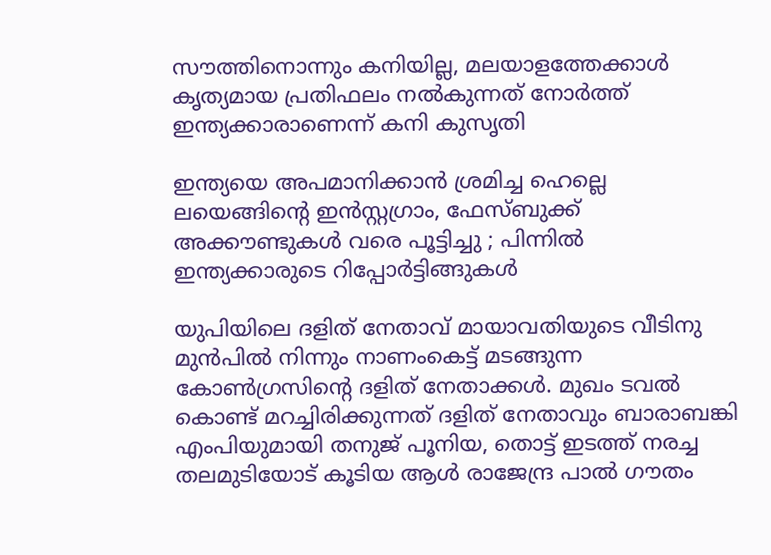സൗത്തിനൊന്നും കനിയില്ല, മലയാളത്തേക്കാള്‍ കൃത്യമായ പ്രതിഫലം നല്‍കുന്നത് നോര്‍ത്ത് ഇന്ത്യക്കാരാണെന്ന് കനി കുസൃതി

ഇന്ത്യയെ അപമാനിക്കാൻ ശ്രമിച്ച ഹെല്ലെ ലയെങ്ങിന്റെ ഇൻസ്റ്റഗ്രാം, ഫേസ്ബുക്ക് അക്കൗണ്ടുകൾ വരെ പൂട്ടിച്ചു ; പിന്നിൽ ഇന്ത്യക്കാരുടെ റിപ്പോർട്ടിങ്ങുകൾ

യുപിയിലെ ദളിത് നേതാവ് മായാവതിയുടെ വീടിനു മുന്‍പില്‍ നിന്നും നാണംകെട്ട് മടങ്ങുന്ന കോണ്‍ഗ്രസിന്‍റെ ദളിത് നേതാക്കള്‍. മുഖം ടവല്‍ കൊണ്ട് മറച്ചിരിക്കുന്നത് ദളിത് നേതാവും ബാരാബങ്കി എംപിയുമായി തനുജ് പൂനിയ, തൊട്ട് ഇടത്ത് നരച്ച തലമുടിയോട് കൂടിയ ആള്‍ രാജേന്ദ്ര പാല്‍ ഗൗതം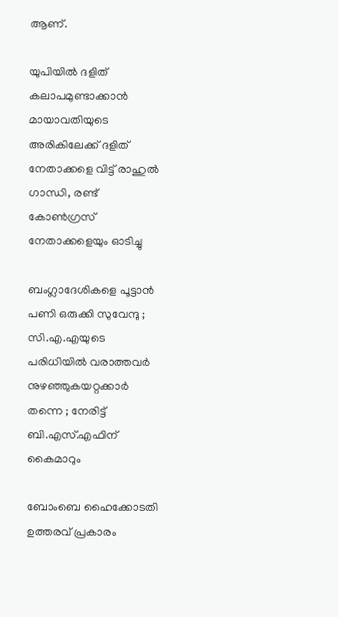ആണ്.

യുപിയില്‍ ദളിത് കലാപമുണ്ടാക്കാന്‍ മായാവതിയുടെ അരികിലേക്ക് ദളിത് നേതാക്കളെ വിട്ട് രാഹുല്‍ ഗാന്ധി, രണ്ട് കോണ്‍ഗ്രസ് നേതാക്കളെയും ഓടിച്ചു

ബംഗ്ലാദേശികളെ പൂട്ടാൻ പണി ഒരുക്കി സുവേന്ദു ; സി.എ.എയുടെ പരിധിയിൽ വരാത്തവർ നുഴഞ്ഞുകയറ്റക്കാർ തന്നെ ; നേരിട്ട് ബി.എസ്.എഫിന് കൈമാറും

ബോംബെ ഹൈക്കോടതി ഉത്തരവ് പ്രകാരം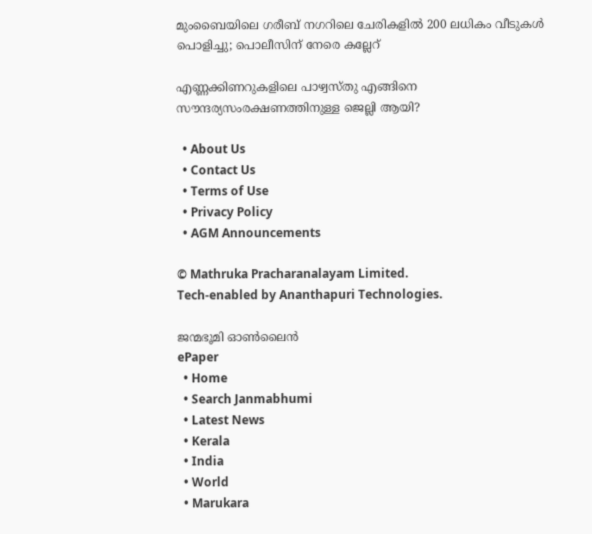മുംബൈയിലെ ഗരീബ് നഗറിലെ ചേരികളിൽ 200 ലധികം വീടുകൾ പൊളിച്ചു; പൊലീസിന് നേരെ കല്ലേറ്

എണ്ണക്കിണറുകളിലെ പാഴ്വസ്തു എങ്ങിനെ സൗന്ദര്യസംരക്ഷണത്തിനുള്ള ജെല്ലി ആയി?

  • About Us
  • Contact Us
  • Terms of Use
  • Privacy Policy
  • AGM Announcements

© Mathruka Pracharanalayam Limited.
Tech-enabled by Ananthapuri Technologies.

ജന്മഭൂമി ഓണ്‍ലൈന്‍
ePaper
  • Home
  • Search Janmabhumi
  • Latest News
  • Kerala
  • India
  • World
  • Marukara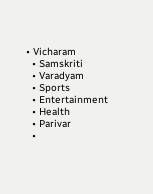• Vicharam
  • Samskriti
  • Varadyam
  • Sports
  • Entertainment
  • Health
  • Parivar
  •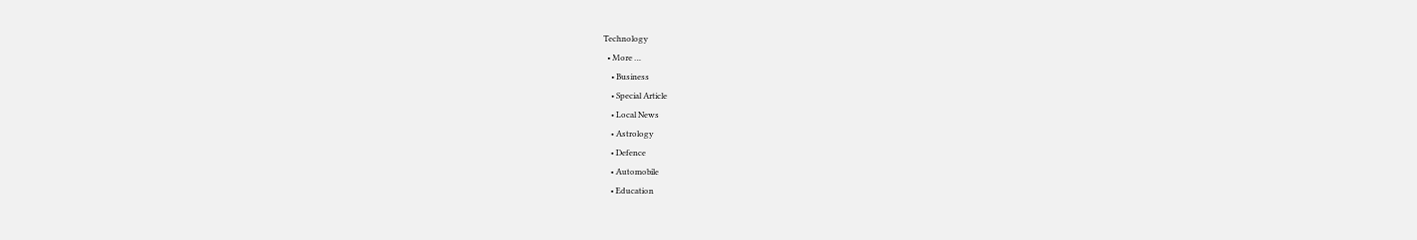Technology
  • More …
    • Business
    • Special Article
    • Local News
    • Astrology
    • Defence
    • Automobile
    • Education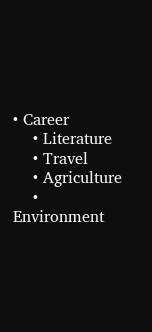• Career
    • Literature
    • Travel
    • Agriculture
    • Environment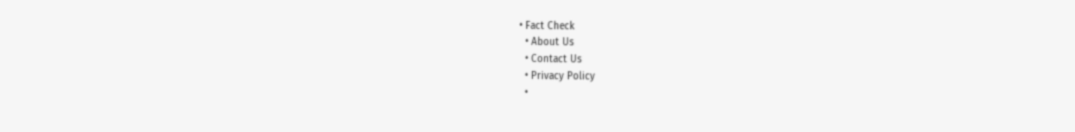• Fact Check
  • About Us
  • Contact Us
  • Privacy Policy
  •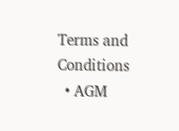Terms and Conditions
  • AGM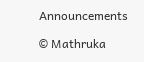Announcements

© Mathruka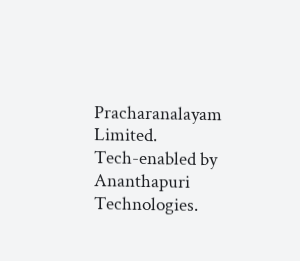Pracharanalayam Limited.
Tech-enabled by Ananthapuri Technologies.